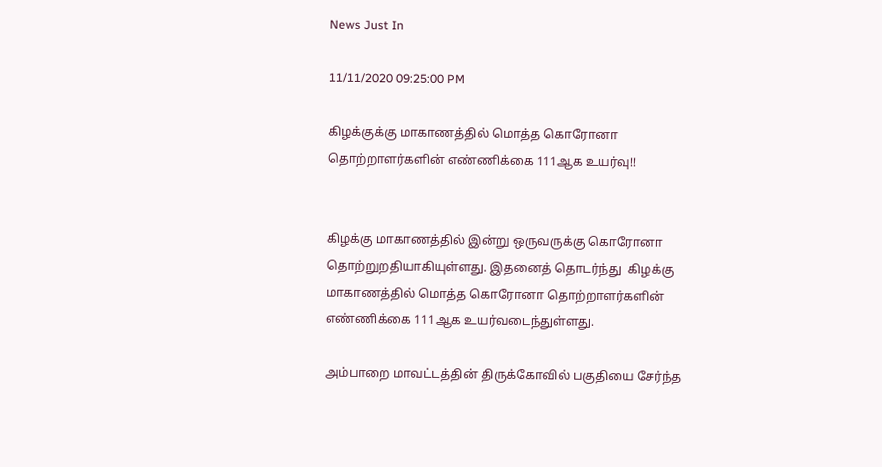News Just In

11/11/2020 09:25:00 PM

கிழக்குக்கு மாகாணத்தில் மொத்த கொரோனா தொற்றாளர்களின் எண்ணிக்கை 111ஆக உயர்வு!!


கிழக்கு மாகாணத்தில் இன்று ஒருவருக்கு கொரோனா தொற்றுறதியாகியுள்ளது. இதனைத் தொடர்ந்து  கிழக்கு மாகாணத்தில் மொத்த கொரோனா தொற்றாளர்களின் எண்ணிக்கை 111ஆக உயர்வடைந்துள்ளது.

அம்பாறை மாவட்டத்தின் திருக்கோவில் பகுதியை சேர்ந்த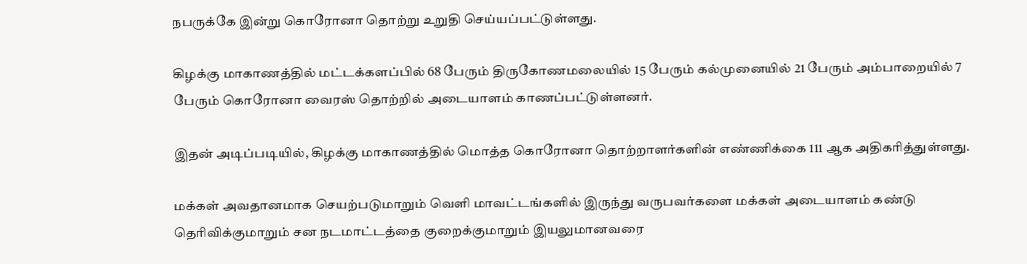நபருக்கே இன்று கொரோனா தொற்று உறுதி செய்யப்பட்டுள்ளது.

கிழக்கு மாகாணத்தில் மட்டக்களப்பில் 68 பேரும் திருகோணமலையில் 15 பேரும் கல்முனையில் 21 பேரும் அம்பாறையில் 7 பேரும் கொரோனா வைரஸ் தொற்றில் அடையாளம் காணப்பட்டுள்ளனர்.

இதன் அடிப்படியில், கிழக்கு மாகாணத்தில் மொத்த கொரோனா தொற்றாளர்களின் எண்ணிக்கை 111 ஆக அதிகரித்துள்ளது.

மக்கள் அவதானமாக செயற்படுமாறும் வெளி மாவட்டங்களில் இருந்து வருபவர்களை மக்கள் அடையாளம் கண்டு தெரிவிக்குமாறும் சன நடமாட்டத்தை குறைக்குமாறும் இயலுமானவரை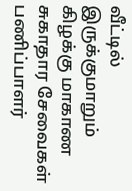வீட்டில் இருக்குமாறும் கிழக்கு மாகாண சுகாதார சேவைகள் பணிப்பாளர்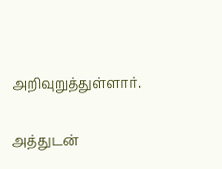அறிவுறுத்துள்ளார்.

அத்துடன்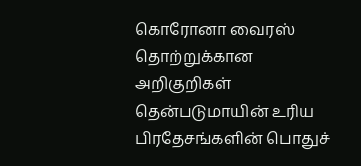கொரோனா வைரஸ் தொற்றுக்கான அறிகுறிகள் தென்படுமாயின் உரிய பிரதேசங்களின் பொதுச்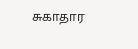சுகாதார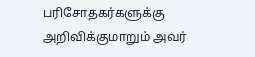பரிசோதகர்களுக்கு அறிவிக்குமாறும் அவர்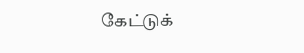கேட்டுக்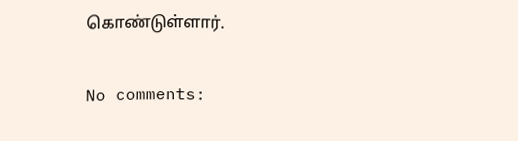கொண்டுள்ளார்.

No comments: